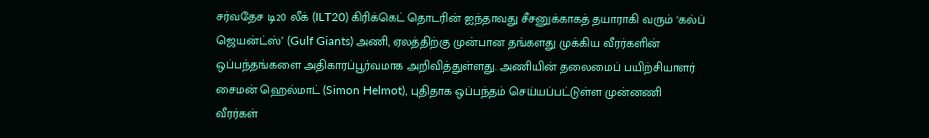சர்வதேச டி20 லீக் (ILT20) கிரிக்கெட் தொடரின் ஐந்தாவது சீசனுக்காகத் தயாராகி வரும் ‘கல்ப் ஜெயன்ட்ஸ்’ (Gulf Giants) அணி, ஏலத்திற்கு முன்பான தங்களது முக்கிய வீரர்களின் ஒப்பந்தங்களை அதிகாரப்பூர்வமாக அறிவித்துள்ளது. அணியின் தலைமைப் பயிற்சியாளர் சைமன் ஹெல்மாட் (Simon Helmot), புதிதாக ஒப்பந்தம் செய்யப்பட்டுள்ள முன்னணி வீரர்கள்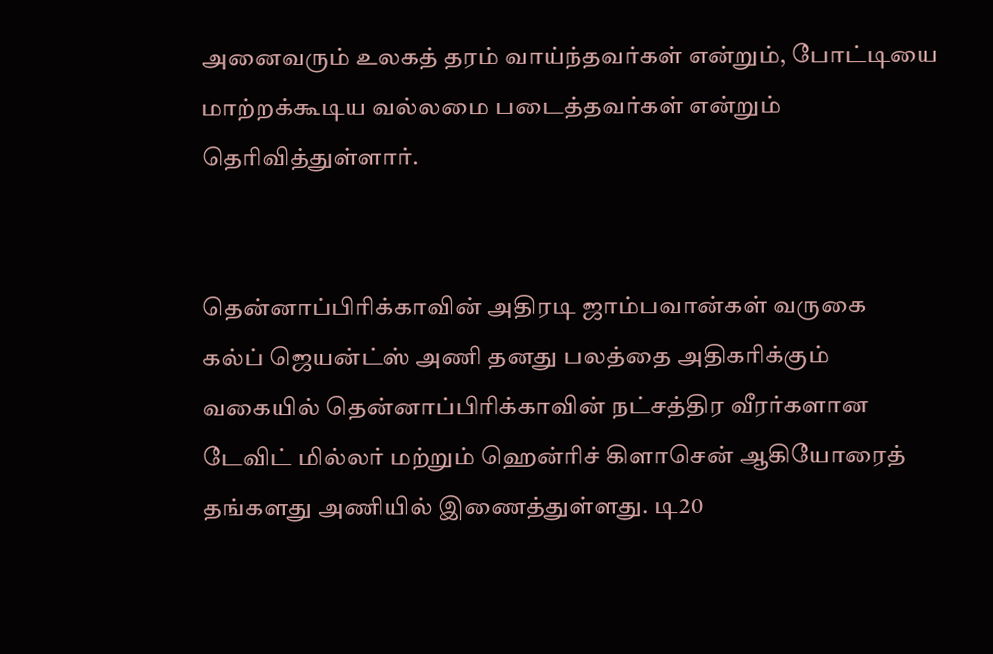அனைவரும் உலகத் தரம் வாய்ந்தவர்கள் என்றும், போட்டியை மாற்றக்கூடிய வல்லமை படைத்தவர்கள் என்றும் தெரிவித்துள்ளார்.


தென்னாப்பிரிக்காவின் அதிரடி ஜாம்பவான்கள் வருகை
கல்ப் ஜெயன்ட்ஸ் அணி தனது பலத்தை அதிகரிக்கும் வகையில் தென்னாப்பிரிக்காவின் நட்சத்திர வீரர்களான டேவிட் மில்லர் மற்றும் ஹென்ரிச் கிளாசென் ஆகியோரைத் தங்களது அணியில் இணைத்துள்ளது. டி20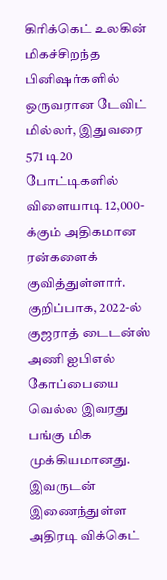கிரிக்கெட் உலகின் மிகச்சிறந்த பினிஷர்களில் ஒருவரான டேவிட் மில்லர், இதுவரை 571 டி20 போட்டிகளில் விளையாடி 12,000-க்கும் அதிகமான ரன்களைக் குவித்துள்ளார். குறிப்பாக, 2022-ல் குஜராத் டைடன்ஸ் அணி ஐபிஎல் கோப்பையை வெல்ல இவரது பங்கு மிக முக்கியமானது.
இவருடன் இணைந்துள்ள அதிரடி விக்கெட்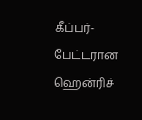கீப்பர்-பேட்டரான ஹென்ரிச்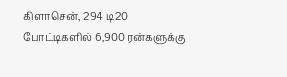கிளாசென், 294 டி20 போட்டிகளில் 6,900 ரன்களுக்கு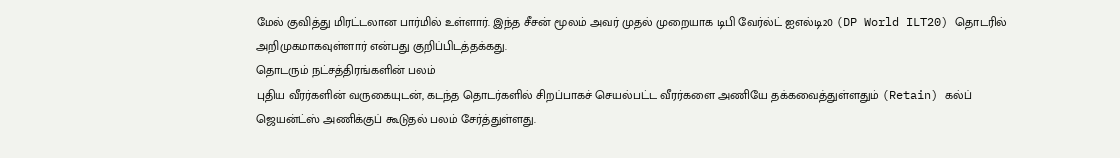மேல் குவித்து மிரட்டலான பார்மில் உள்ளார். இந்த சீசன் மூலம் அவர் முதல் முறையாக டிபி வேர்ல்ட் ஐஎல்டி20 (DP World ILT20) தொடரில் அறிமுகமாகவுள்ளார் என்பது குறிப்பிடத்தக்கது.
தொடரும் நட்சத்திரங்களின் பலம்
புதிய வீரர்களின் வருகையுடன், கடந்த தொடர்களில் சிறப்பாகச் செயல்பட்ட வீரர்களை அணியே தக்கவைத்துள்ளதும் (Retain) கல்ப் ஜெயன்ட்ஸ் அணிக்குப் கூடுதல் பலம் சேர்த்துள்ளது.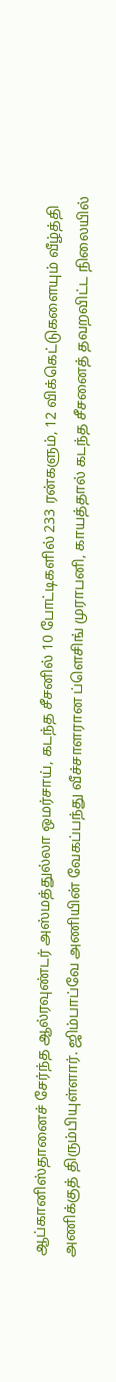ஆப்கானிஸ்தானைச் சேர்ந்த ஆல்ரவுண்டர் அஸ்மத்துல்லா ஒமர்சாய், கடந்த சீசனில் 10 போட்டிகளில் 233 ரன்களும், 12 விக்கெட்டுகளையும் வீழ்த்தி அணிக்குத் திரும்பியுள்ளார். ஜிம்பாப்வே அணியின் வேகப்பந்து வீச்சாளரான ப்ளெசிங் முராபனி, காயத்தால் கடந்த சீசனைத் தவறவிட்ட நிலையில்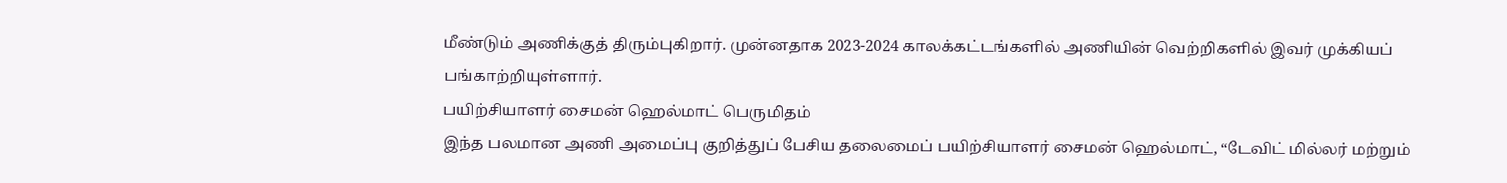மீண்டும் அணிக்குத் திரும்புகிறார். முன்னதாக 2023-2024 காலக்கட்டங்களில் அணியின் வெற்றிகளில் இவர் முக்கியப் பங்காற்றியுள்ளார்.
பயிற்சியாளர் சைமன் ஹெல்மாட் பெருமிதம்
இந்த பலமான அணி அமைப்பு குறித்துப் பேசிய தலைமைப் பயிற்சியாளர் சைமன் ஹெல்மாட், “டேவிட் மில்லர் மற்றும்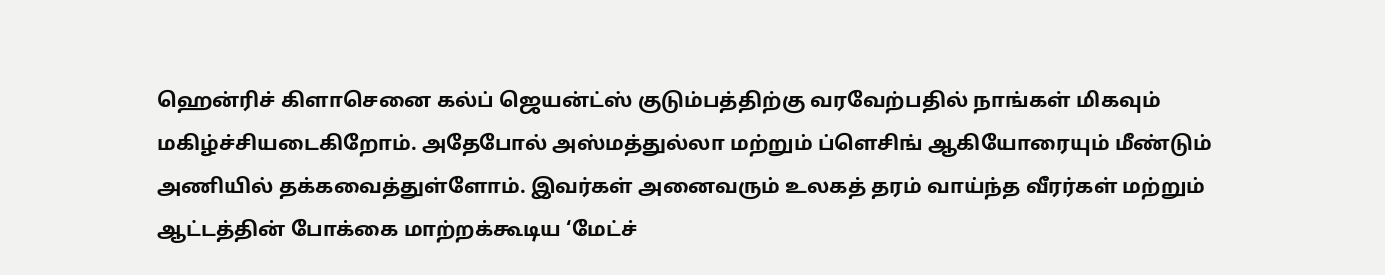ஹென்ரிச் கிளாசெனை கல்ப் ஜெயன்ட்ஸ் குடும்பத்திற்கு வரவேற்பதில் நாங்கள் மிகவும் மகிழ்ச்சியடைகிறோம். அதேபோல் அஸ்மத்துல்லா மற்றும் ப்ளெசிங் ஆகியோரையும் மீண்டும் அணியில் தக்கவைத்துள்ளோம். இவர்கள் அனைவரும் உலகத் தரம் வாய்ந்த வீரர்கள் மற்றும் ஆட்டத்தின் போக்கை மாற்றக்கூடிய ‘மேட்ச்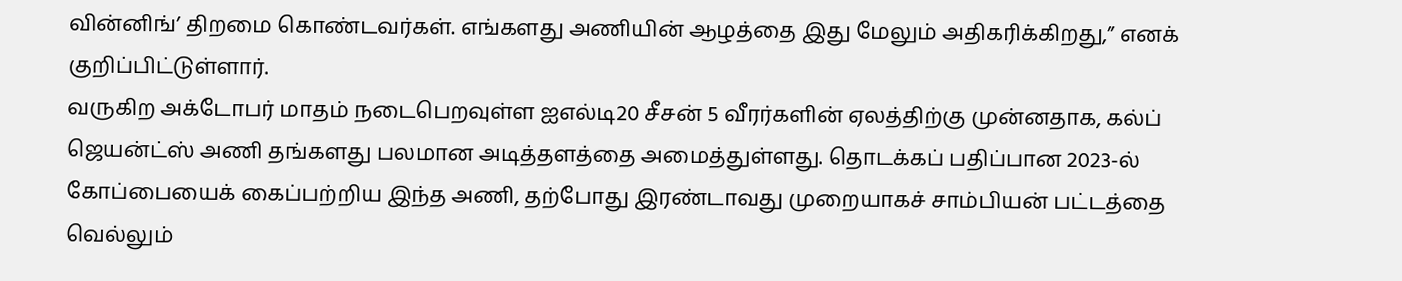வின்னிங்’ திறமை கொண்டவர்கள். எங்களது அணியின் ஆழத்தை இது மேலும் அதிகரிக்கிறது,” எனக் குறிப்பிட்டுள்ளார்.
வருகிற அக்டோபர் மாதம் நடைபெறவுள்ள ஐஎல்டி20 சீசன் 5 வீரர்களின் ஏலத்திற்கு முன்னதாக, கல்ப் ஜெயன்ட்ஸ் அணி தங்களது பலமான அடித்தளத்தை அமைத்துள்ளது. தொடக்கப் பதிப்பான 2023-ல் கோப்பையைக் கைப்பற்றிய இந்த அணி, தற்போது இரண்டாவது முறையாகச் சாம்பியன் பட்டத்தை வெல்லும்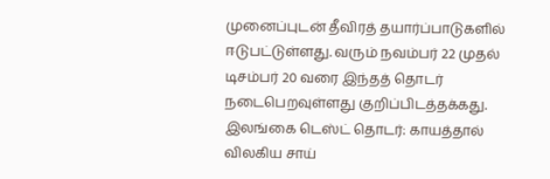முனைப்புடன் தீவிரத் தயார்ப்பாடுகளில் ஈடுபட்டுள்ளது. வரும் நவம்பர் 22 முதல் டிசம்பர் 20 வரை இந்தத் தொடர் நடைபெறவுள்ளது குறிப்பிடத்தக்கது.
இலங்கை டெஸ்ட் தொடர்: காயத்தால் விலகிய சாய்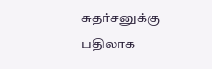சுதர்சனுக்கு பதிலாக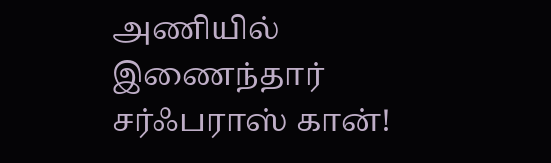அணியில் இணைந்தார் சர்ஃபராஸ் கான்!